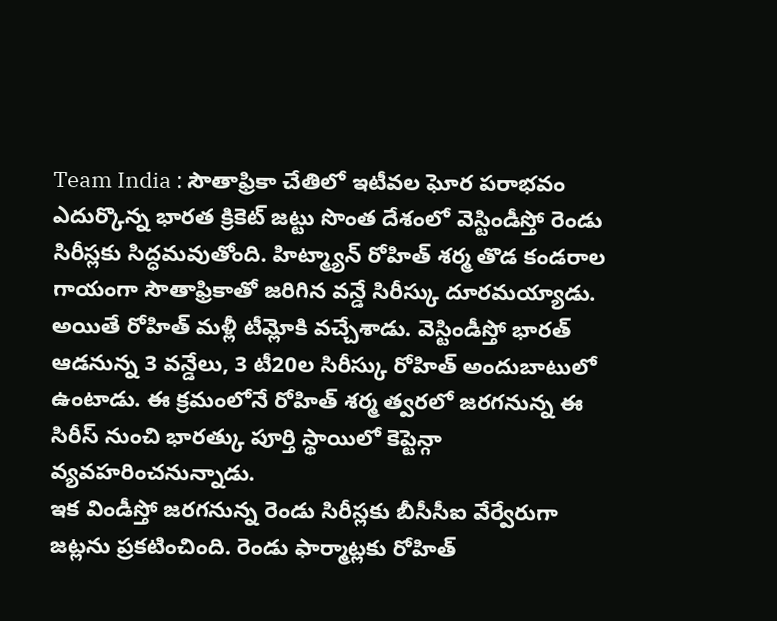Team India : సౌతాఫ్రికా చేతిలో ఇటీవల ఘోర పరాభవం ఎదుర్కొన్న భారత క్రికెట్ జట్టు సొంత దేశంలో వెస్టిండీస్తో రెండు సిరీస్లకు సిద్ధమవుతోంది. హిట్మ్యాన్ రోహిత్ శర్మ తొడ కండరాల గాయంగా సౌతాఫ్రికాతో జరిగిన వన్డే సిరీస్కు దూరమయ్యాడు. అయితే రోహిత్ మళ్లీ టీమ్లోకి వచ్చేశాడు. వెస్టిండీస్తో భారత్ ఆడనున్న 3 వన్డేలు, 3 టీ20ల సిరీస్కు రోహిత్ అందుబాటులో ఉంటాడు. ఈ క్రమంలోనే రోహిత్ శర్మ త్వరలో జరగనున్న ఈ సిరీస్ నుంచి భారత్కు పూర్తి స్థాయిలో కెప్టెన్గా వ్యవహరించనున్నాడు.
ఇక విండీస్తో జరగనున్న రెండు సిరీస్లకు బీసీసీఐ వేర్వేరుగా జట్లను ప్రకటించింది. రెండు ఫార్మాట్లకు రోహిత్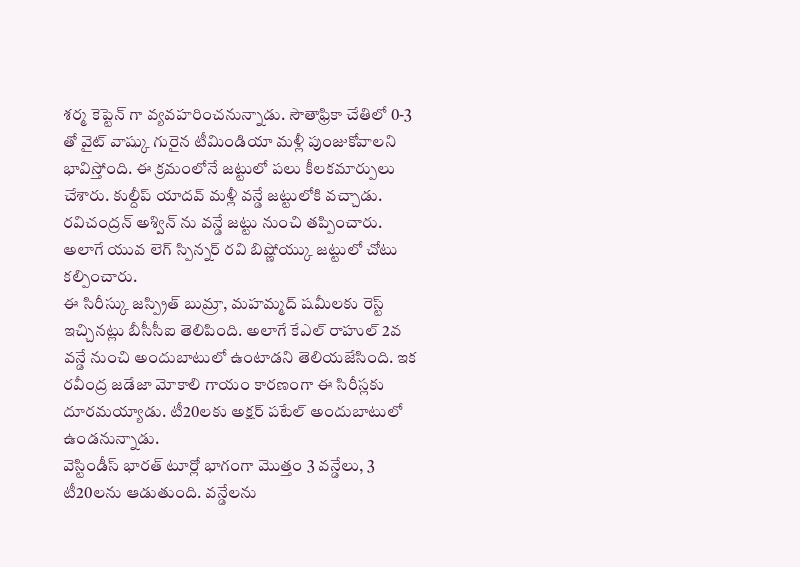శర్మ కెప్టెన్ గా వ్యవహరించనున్నాడు. సౌతాఫ్రికా చేతిలో 0-3 తో వైట్ వాష్కు గురైన టీమిండియా మళ్లీ పుంజుకోవాలని భావిస్తోంది. ఈ క్రమంలోనే జట్టులో పలు కీలకమార్పులు చేశారు. కుల్దీప్ యాదవ్ మళ్లీ వన్డే జట్టులోకి వచ్చాడు. రవిచంద్రన్ అశ్విన్ ను వన్డే జట్టు నుంచి తప్పించారు. అలాగే యువ లెగ్ స్పిన్నర్ రవి బిష్ణోయ్కు జట్టులో చోటు కల్పించారు.
ఈ సిరీస్కు జస్ప్రిత్ బుమ్రా, మహమ్మద్ షమీలకు రెస్ట్ ఇచ్చినట్లు బీసీసీఐ తెలిపింది. అలాగే కేఎల్ రాహుల్ 2వ వన్డే నుంచి అందుబాటులో ఉంటాడని తెలియజేసింది. ఇక రవీంద్ర జడేజా మోకాలి గాయం కారణంగా ఈ సిరీస్లకు దూరమయ్యాడు. టీ20లకు అక్షర్ పటేల్ అందుబాటులో ఉండనున్నాడు.
వెస్టిండీస్ భారత్ టూర్లో భాగంగా మొత్తం 3 వన్డేలు, 3 టీ20లను ఆడుతుంది. వన్డేలను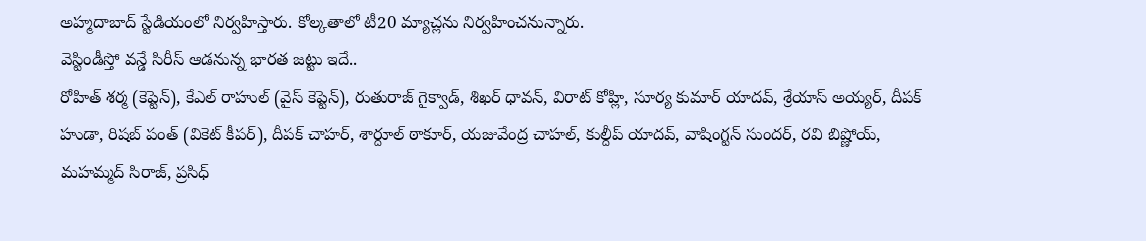అహ్మదాబాద్ స్టేడియంలో నిర్వహిస్తారు. కోల్కతాలో టీ20 మ్యాచ్లను నిర్వహించనున్నారు.
వెస్టిండీస్తో వన్డే సిరీస్ ఆడనున్న భారత జట్టు ఇదే..
రోహిత్ శర్మ (కెప్టెన్), కేఎల్ రాహుల్ (వైస్ కెప్టెన్), రుతురాజ్ గైక్వాడ్, శిఖర్ ధావన్, విరాట్ కోహ్లి, సూర్య కుమార్ యాదవ్, శ్రేయాస్ అయ్యర్, దీపక్ హుడా, రిషబ్ పంత్ (వికెట్ కీపర్), దీపక్ చాహర్, శార్దూల్ ఠాకూర్, యజువేంద్ర చాహల్, కుల్దీప్ యాదవ్, వాషింగ్టన్ సుందర్, రవి బిష్ణోయ్, మహమ్మద్ సిరాజ్, ప్రసిధ్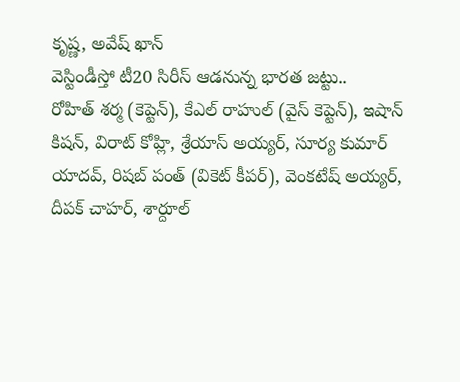కృష్ణ, అవేష్ ఖాన్
వెస్టిండీస్తో టీ20 సిరీస్ ఆడనున్న భారత జట్టు..
రోహిత్ శర్మ (కెప్టెన్), కేఎల్ రాహుల్ (వైస్ కెప్టెన్), ఇషాన్ కిషన్, విరాట్ కోహ్లి, శ్రేయాస్ అయ్యర్, సూర్య కుమార్ యాదవ్, రిషబ్ పంత్ (వికెట్ కీపర్), వెంకటేష్ అయ్యర్, దీపక్ చాహర్, శార్దూల్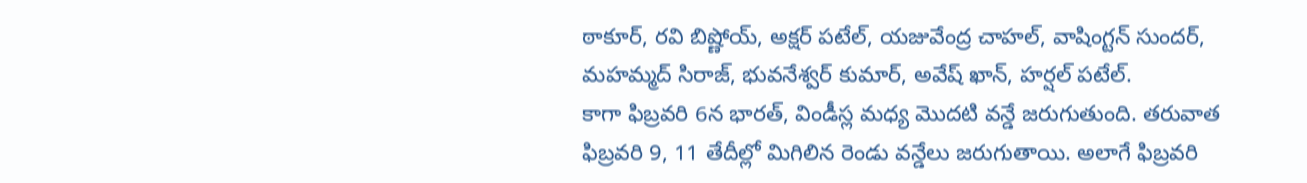ఠాకూర్, రవి బిష్ణోయ్, అక్షర్ పటేల్, యజువేంద్ర చాహల్, వాషింగ్టన్ సుందర్, మహమ్మద్ సిరాజ్, భువనేశ్వర్ కుమార్, అవేష్ ఖాన్, హర్షల్ పటేల్.
కాగా ఫిబ్రవరి 6న భారత్, విండీస్ల మధ్య మొదటి వన్డే జరుగుతుంది. తరువాత ఫిబ్రవరి 9, 11 తేదీల్లో మిగిలిన రెండు వన్డేలు జరుగుతాయి. అలాగే ఫిబ్రవరి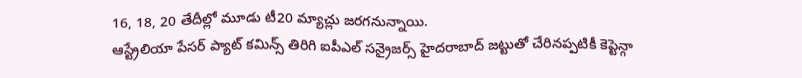16, 18, 20 తేదీల్లో మూడు టీ20 మ్యాచ్లు జరగనున్నాయి.
ఆస్ట్రేలియా పేసర్ ప్యాట్ కమిన్స్ తిరిగి ఐపీఎల్ సన్రైజర్స్ హైదరాబాద్ జట్టుతో చేరినప్పటికీ కెప్టెన్గా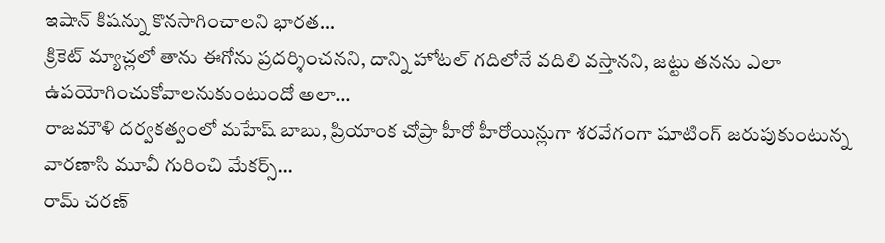ఇషాన్ కిషన్ను కొనసాగించాలని భారత…
క్రికెట్ మ్యాచ్లలో తాను ఈగోను ప్రదర్శించనని, దాన్ని హోటల్ గదిలోనే వదిలి వస్తానని, జట్టు తనను ఎలా ఉపయోగించుకోవాలనుకుంటుందో అలా…
రాజమౌళి దర్వకత్వంలో మహేష్ బాబు, ప్రియాంక చోప్రా హీరో హీరోయిన్లుగా శరవేగంగా షూటింగ్ జరుపుకుంటున్న వారణాసి మూవీ గురించి మేకర్స్…
రామ్ చరణ్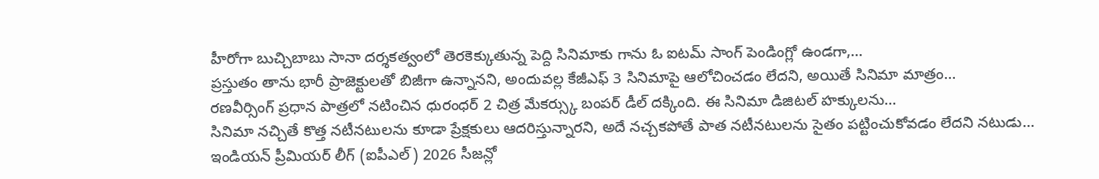హీరోగా బుచ్చిబాబు సానా దర్శకత్వంలో తెరకెక్కుతున్న పెద్ది సినిమాకు గాను ఓ ఐటమ్ సాంగ్ పెండింగ్లో ఉండగా,…
ప్రస్తుతం తాను భారీ ప్రాజెక్టులతో బిజీగా ఉన్నానని, అందువల్ల కేజీఎఫ్ 3 సినిమాపై ఆలోచించడం లేదని, అయితే సినిమా మాత్రం…
రణవీర్సింగ్ ప్రధాన పాత్రలో నటించిన ధురంధర్ 2 చిత్ర మేకర్స్కు బంపర్ డీల్ దక్కింది. ఈ సినిమా డిజిటల్ హక్కులను…
సినిమా నచ్చితే కొత్త నటీనటులను కూడా ప్రేక్షకులు ఆదరిస్తున్నారని, అదే నచ్చకపోతే పాత నటీనటులను సైతం పట్టించుకోవడం లేదని నటుడు…
ఇండియన్ ప్రీమియర్ లీగ్ (ఐపీఎల్) 2026 సీజన్లో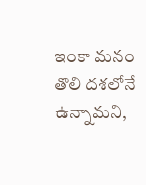ఇంకా మనం తొలి దశలోనే ఉన్నామని,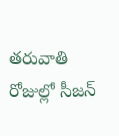తరువాతి రోజుల్లో సీజన్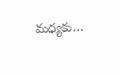మధ్యకు…